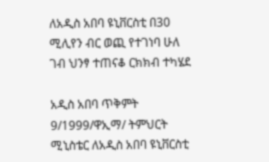ለአዲስ አበባ ዩኒቨርስቲ በ30 ሚሊየን ብር ወጪ የተገነባ ሁለ ገብ ህንፃ ተጠናቆ ርክክብ ተካሄደ

አዲስ አበባ ጥቅምት 9/1999/ዋኢማ/ ትምህርት ሚኒስቴር ለአዲስ አበባ ዩኒቨርስቲ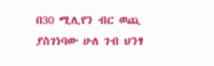በ30 ሚሊየን ብር ወጪ ያስገነባው ሁለ ገብ ህንፃ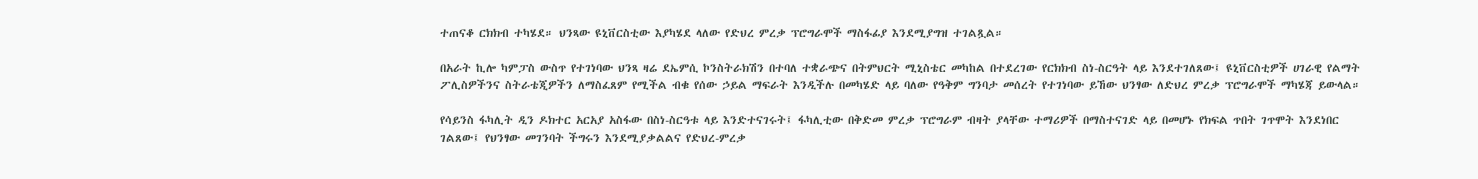ተጠናቆ ርክክብ ተካሄደ። ህንጻው ዩኒቨርስቲው እያካሄደ ላለው የድህረ ምረቃ ፕሮግራሞች ማስፋፊያ እንደሚያግዝ ተገልጿል።

በአራት ኪሎ ካምፓስ ውስጥ የተገነባው ህንጻ ዛሬ ደኤምሲ ኮንስትራክሽን በተባለ ተቋራጭና በትምህርት ሚኒስቴር መካከል በተደረገው የርክክብ ስነ-ስርዓት ላይ እንደተገለጸው፤ ዩኒቨርስቲዎች ሀገራዊ የልማት ፖሊስዎችንና ስትራቴጂዎችን ለማስፈጸም የሚችል ብቁ የሰው ኃይል ማፍራት እንዲችሉ በመካሄድ ላይ ባለው የዓቅም ግንባታ መሰረት የተገነባው ይኸው ህንፃው ለድህረ ምረቃ ፕሮግራሞች ማካሄጃ ይውላል።

የሳይንስ ፋካሊት ዲን ዶክተር አርአያ አስፋው በስነ-ስርዓቱ ላይ እንድተናገሩት፤ ፋካሊቲው በቅድመ ምረቃ ፕሮግራም ብዛት ያላቸው ተማሪዎች በማስተናገድ ላይ በመሆኑ የክፍል ጥበት ገጥሞት እንደነበር ገልጸው፤ የህንፃው መገንባት ችግሩን እንደሚያቃልልና የድህረ-ምረቃ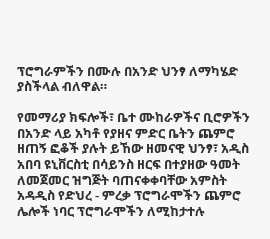ፕሮግራምችን በሙሉ በአንድ ህንፃ ለማካሄድ ያስችላል ብለዋል።

የመማሪያ ክፍሎች፣ ቤተ ሙከራዎችና ቢሮዎችን በአንድ ላይ አካቶ የያዘና ምድር ቤትን ጨምሮ ዘጠኝ ፎቆች ያሉት ይኸው ዘመናዊ ህንፃ፣ አዲስ አበባ ዩኒቨርስቲ በሳይንስ ዘርፍ በተያዘው ዓመት ለመጀመር ዝግጅት ባጠናቀቀባቸው አምስት አዳዲስ የድህረ - ምረቃ ፕሮግራሞችን ጨምሮ ሌሎች ነባር ፕሮግራሞችን ለሚከታተሉ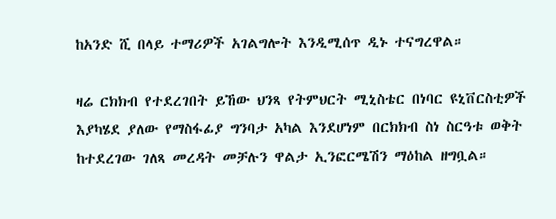ከአንድ ሺ በላይ ተማሪዎች አገልግሎት እንዲሚሰጥ ዲኑ ተናግረዋል።

ዛሬ ርክክብ የተደረገበት ይኸው ህንጻ የትምህርት ሚኒስቴር በነባር ዩኒቨርስቲዎች እያካሄደ ያለው የማስፋፊያ ግንባታ አካል እንደሆነም በርክክብ ስነ ስርዓቱ ወቅት ከተደረገው ገለጻ መረዳት መቻሉን ዋልታ ኢንፎርሜሽን ማዕከል ዘግቧል።